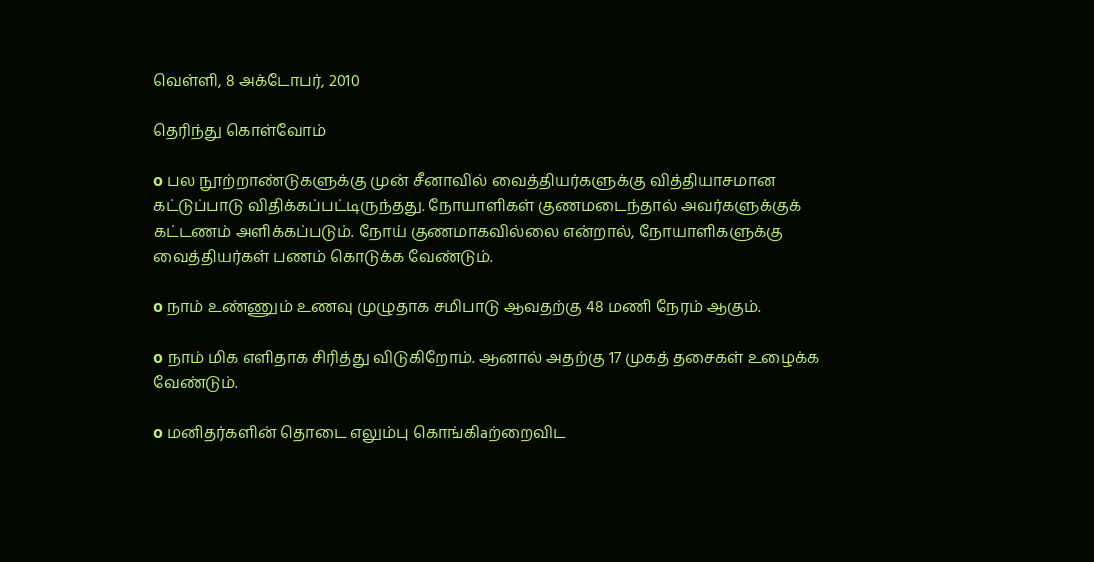வெள்ளி, 8 அக்டோபர், 2010

தெரிந்து கொள்வோம்

o பல நூற்றாண்டுகளுக்கு முன் சீனாவில் வைத்தியர்களுக்கு வித்தியாசமான கட்டுப்பாடு விதிக்கப்பட்டிருந்தது. நோயாளிகள் குணமடைந்தால் அவர்களுக்குக் கட்டணம் அளிக்கப்படும். நோய் குணமாகவில்லை என்றால், நோயாளிகளுக்கு வைத்தியர்கள் பணம் கொடுக்க வேண்டும்.

o நாம் உண்ணும் உணவு முழுதாக சமிபாடு ஆவதற்கு 48 மணி நேரம் ஆகும்.

o நாம் மிக எளிதாக சிரித்து விடுகிறோம். ஆனால் அதற்கு 17 முகத் தசைகள் உழைக்க வேண்டும்.

o மனிதர்களின் தொடை எலும்பு கொங்கிaற்றைவிட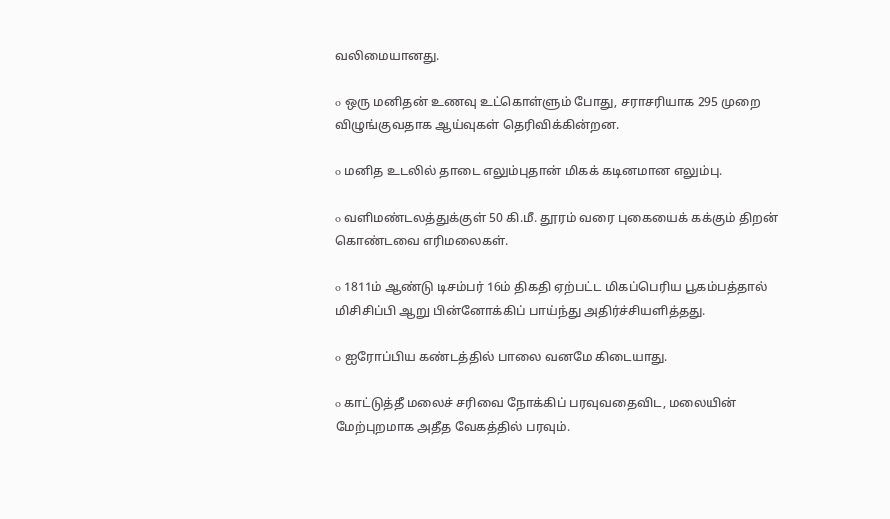வலிமையானது.

o ஒரு மனிதன் உணவு உட்கொள்ளும் போது, சராசரியாக 295 முறை விழுங்குவதாக ஆய்வுகள் தெரிவிக்கின்றன.

o மனித உடலில் தாடை எலும்புதான் மிகக் கடினமான எலும்பு.

o வளிமண்டலத்துக்குள் 50 கி.மீ. தூரம் வரை புகையைக் கக்கும் திறன் கொண்டவை எரிமலைகள்.

o 1811ம் ஆண்டு டிசம்பர் 16ம் திகதி ஏற்பட்ட மிகப்பெரிய பூகம்பத்தால் மிசிசிப்பி ஆறு பின்னோக்கிப் பாய்ந்து அதிர்ச்சியளித்தது.

o ஐரோப்பிய கண்டத்தில் பாலை வனமே கிடையாது.

o காட்டுத்தீ மலைச் சரிவை நோக்கிப் பரவுவதைவிட, மலையின் மேற்புறமாக அதீத வேகத்தில் பரவும்.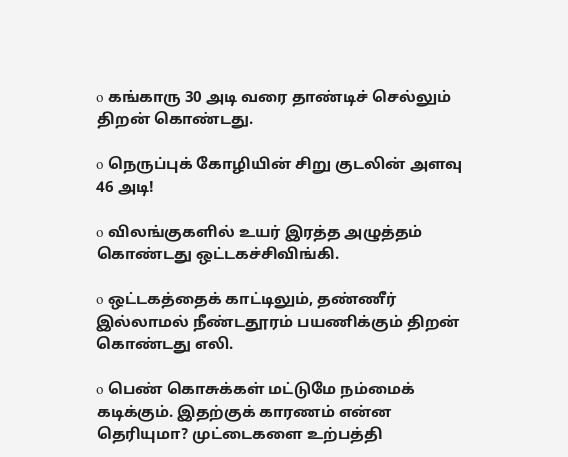o கங்காரு 30 அடி வரை தாண்டிச் செல்லும் திறன் கொண்டது.

o நெருப்புக் கோழியின் சிறு குடலின் அளவு 46 அடி!

o விலங்குகளில் உயர் இரத்த அழுத்தம் கொண்டது ஒட்டகச்சிவிங்கி.

o ஒட்டகத்தைக் காட்டிலும், தண்ணீர் இல்லாமல் நீண்டதூரம் பயணிக்கும் திறன் கொண்டது எலி.

o பெண் கொசுக்கள் மட்டுமே நம்மைக் கடிக்கும். இதற்குக் காரணம் என்ன தெரியுமா? முட்டைகளை உற்பத்தி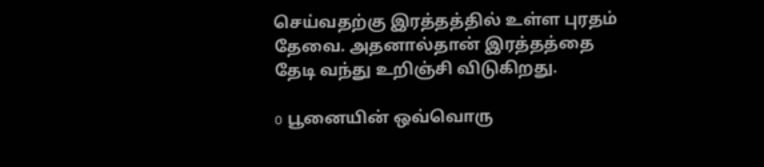செய்வதற்கு இரத்தத்தில் உள்ள புரதம் தேவை. அதனால்தான் இரத்தத்தை தேடி வந்து உறிஞ்சி விடுகிறது.

o பூனையின் ஒவ்வொரு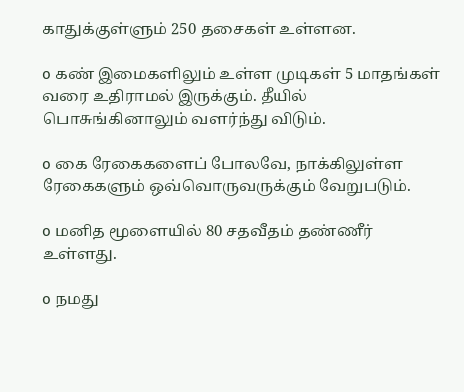காதுக்குள்ளும் 250 தசைகள் உள்ளன.

o கண் இமைகளிலும் உள்ள முடிகள் 5 மாதங்கள் வரை உதிராமல் இருக்கும். தீயில் பொசுங்கினாலும் வளர்ந்து விடும்.

o கை ரேகைகளைப் போலவே, நாக்கிலுள்ள ரேகைகளும் ஒவ்வொருவருக்கும் வேறுபடும்.

o மனித மூளையில் 80 சதவீதம் தண்ணீர் உள்ளது.

o நமது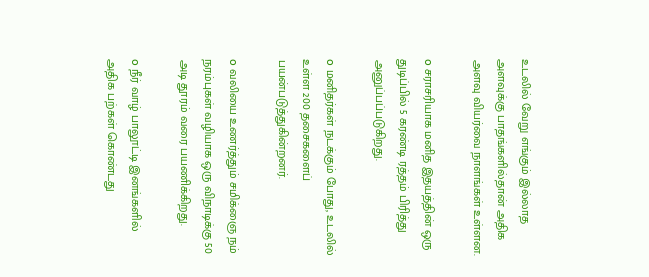உடலில் வேறு எங்கும் இல்லாத அளவுக்கு பாதங்களில்தான் அதிக அளவு வியர்வை நாளங்கள் உள்ளன.

o சராசரியாக மனித இதயத்தின் ஒரு துடிப்பில் 5 கரண்டி ரத்தம் பிரித்து அனுப்பப்படுகிறது.

o மனிதர்கள் நடக்கும் போது, உடலில் உள்ள 200 தசைகளைப் பயன்படுத்துகின்றனர்.

o வலியை உணர்த்தும் சமிக்ஞை நம் நரம்புகள் வழியாக ஒரு விநாடிக்கு 50 அடி தூரம் வரை பயணிக்கிறது.

o நீர் வாழ் பாலூட்டி இனங்களில் அதிக பற்கள் கொண்டது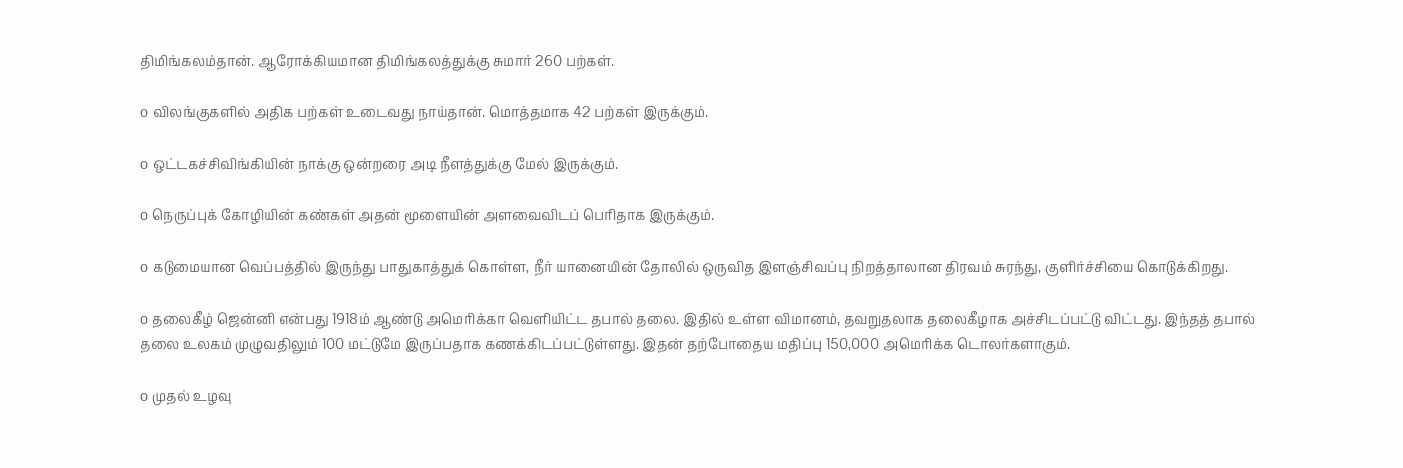திமிங்கலம்தான். ஆரோக்கியமான திமிங்கலத்துக்கு சுமார் 260 பற்கள்.

o விலங்குகளில் அதிக பற்கள் உடைவது நாய்தான். மொத்தமாக 42 பற்கள் இருக்கும்.

o ஒட்டகச்சிவிங்கியின் நாக்கு ஒன்றரை அடி நீளத்துக்கு மேல் இருக்கும்.

o நெருப்புக் கோழியின் கண்கள் அதன் மூளையின் அளவைவிடப் பெரிதாக இருக்கும்.

o கடுமையான வெப்பத்தில் இருந்து பாதுகாத்துக் கொள்ள, நீர் யானையின் தோலில் ஒருவித இளஞ்சிவப்பு நிறத்தாலான திரவம் சுரந்து, குளிர்ச்சியை கொடுக்கிறது.

o தலைகீழ் ஜென்னி என்பது 1918ம் ஆண்டு அமெரிக்கா வெளியிட்ட தபால் தலை. இதில் உள்ள விமானம், தவறுதலாக தலைகீழாக அச்சிடப்பட்டு விட்டது. இந்தத் தபால் தலை உலகம் முழுவதிலும் 100 மட்டுமே இருப்பதாக கணக்கிடப்பட்டுள்ளது. இதன் தற்போதைய மதிப்பு 150,000 அமெரிக்க டொலர்களாகும்.

o முதல் உழவு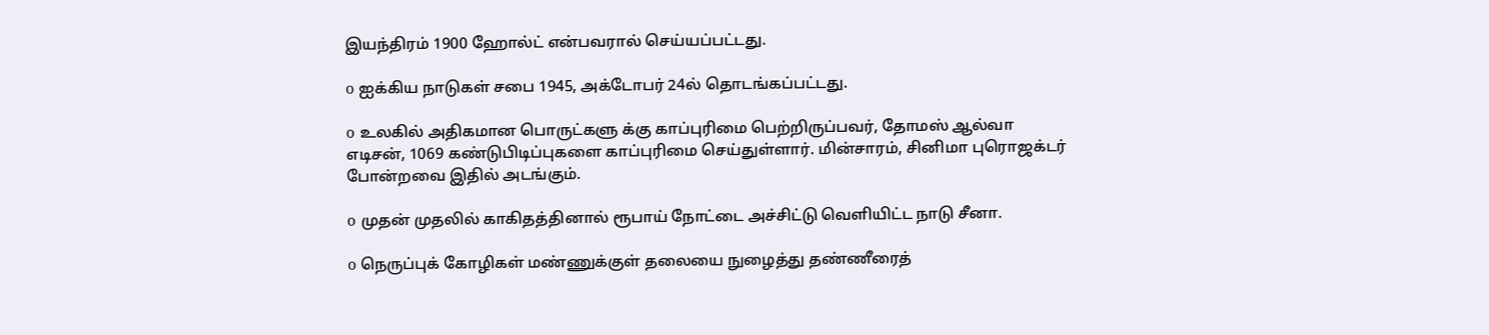இயந்திரம் 1900 ஹோல்ட் என்பவரால் செய்யப்பட்டது.

o ஐக்கிய நாடுகள் சபை 1945, அக்டோபர் 24ல் தொடங்கப்பட்டது.

o உலகில் அதிகமான பொருட்களு க்கு காப்புரிமை பெற்றிருப்பவர், தோமஸ் ஆல்வா எடிசன், 1069 கண்டுபிடிப்புகளை காப்புரிமை செய்துள்ளார். மின்சாரம், சினிமா புரொஜக்டர் போன்றவை இதில் அடங்கும்.

o முதன் முதலில் காகிதத்தினால் ரூபாய் நோட்டை அச்சிட்டு வெளியிட்ட நாடு சீனா.

o நெருப்புக் கோழிகள் மண்ணுக்குள் தலையை நுழைத்து தண்ணீரைத்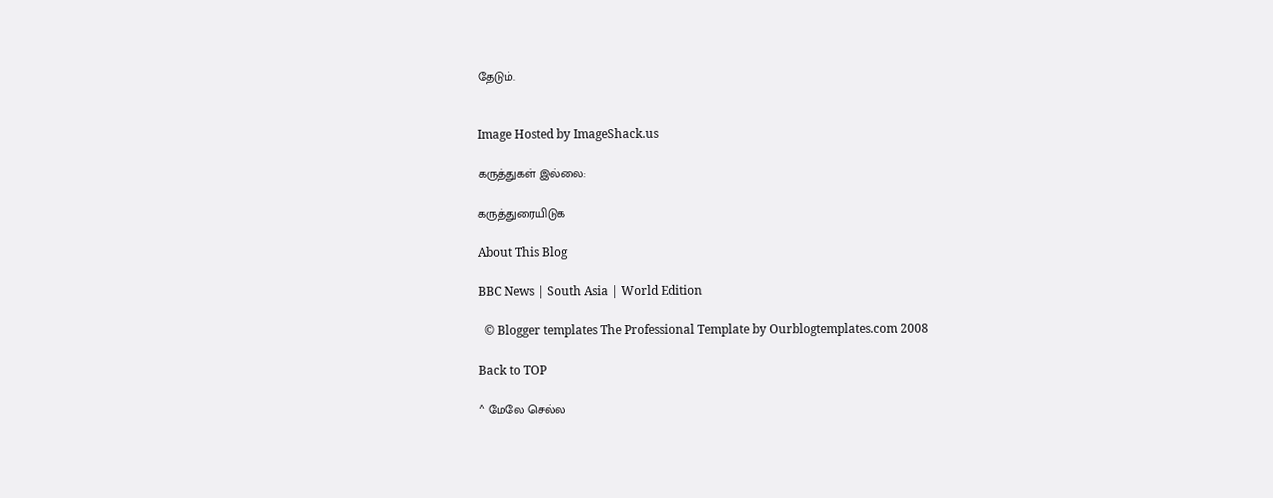தேடும்.


Image Hosted by ImageShack.us

கருத்துகள் இல்லை:

கருத்துரையிடுக

About This Blog

BBC News | South Asia | World Edition

  © Blogger templates The Professional Template by Ourblogtemplates.com 2008

Back to TOP

^ மேலே செல்ல